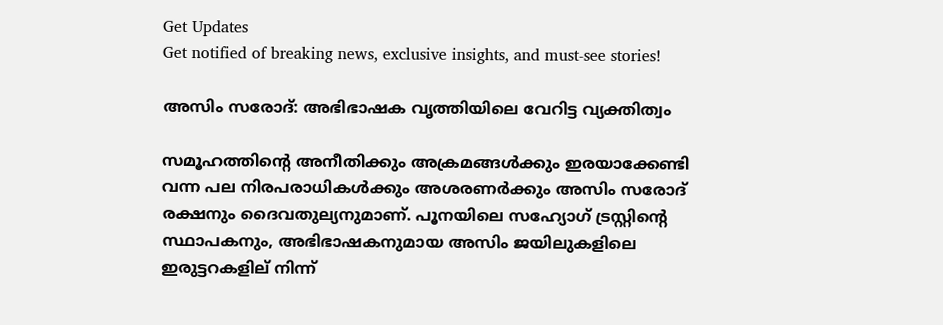Get Updates
Get notified of breaking news, exclusive insights, and must-see stories!

അസിം സരോദ്: അഭിഭാഷക വൃത്തിയിലെ വേറിട്ട വ്യക്തിത്വം

സമൂഹത്തിന്റെ അനീതിക്കും അക്രമങ്ങള്‍ക്കും ഇരയാക്കേണ്ടി വന്ന പല നിരപരാധികള്‍ക്കും അശരണര്‍ക്കും അസിം സരോദ് രക്ഷനും ദൈവതുല്യനുമാണ്. പൂനയിലെ സഹ്യോഗ് ട്രസ്റ്റിന്റെ സ്ഥാപകനും, അഭിഭാഷകനുമായ അസിം ജയിലുകളിലെ ഇരുട്ടറകളില് നിന്ന്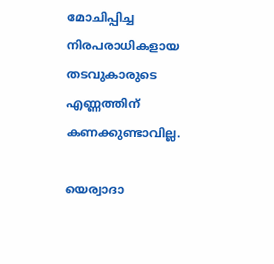മോചിപ്പിച്ച നിരപരാധികളായ തടവുകാരുടെ എണ്ണത്തിന് കണക്കുണ്ടാവില്ല.

യെര്വാദാ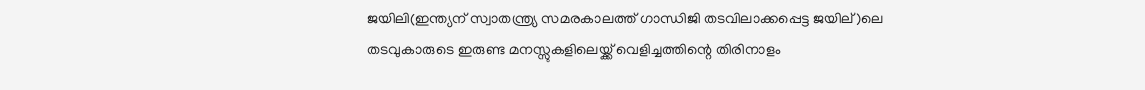ജയിലി(ഇന്ത്യന് സ്വാതന്ത്ര്യ സമരകാലത്ത് ഗാന്ധിജി തടവിലാക്കപ്പെട്ട ജയില്)ലെ തടവുകാരുടെ ഇരുണ്ട മനസ്സുകളിലെയ്ക്ക് വെളിച്ചത്തിന്റെ തിരിനാളം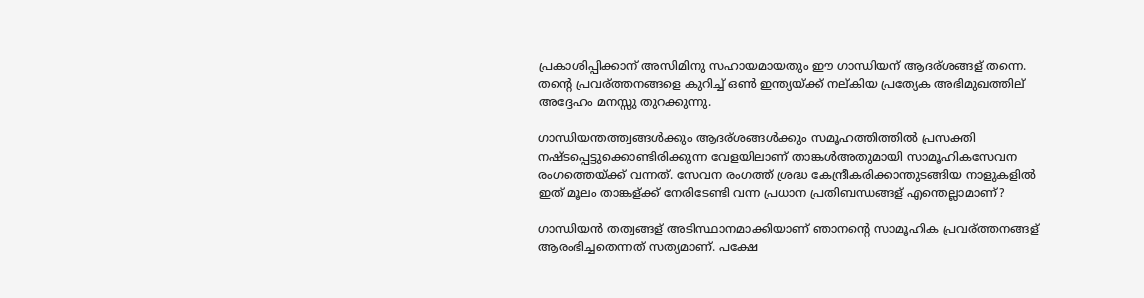പ്രകാശിപ്പിക്കാന് അസിമിനു സഹായമായതും ഈ ഗാന്ധിയന് ആദര്ശങ്ങള് തന്നെ. തന്റെ പ്രവര്ത്തനങ്ങളെ കുറിച്ച് ഒണ്‍ ഇന്ത്യയ്ക്ക് നല്കിയ പ്രത്യേക അഭിമുഖത്തില് അദ്ദേഹം മനസ്സു തുറക്കുന്നു.

ഗാന്ധിയന്തത്ത്വങ്ങള്‍ക്കും ആദര്ശങ്ങള്‍ക്കും സമൂഹത്തിത്തില്‍ പ്രസക്തി നഷ്ടപ്പെട്ടുക്കൊണ്ടിരിക്കുന്ന വേളയിലാണ് താങ്കള്‍അതുമായി സാമൂഹികസേവന രംഗത്തെയ്ക്ക് വന്നത്. സേവന രംഗത്ത് ശ്രദ്ധ കേന്ദ്രീകരിക്കാന്തുടങ്ങിയ നാളുകളില്‍ ഇത് മൂലം താങ്കള്ക്ക് നേരിടേണ്ടി വന്ന പ്രധാന പ്രതിബന്ധങ്ങള് എന്തെല്ലാമാണ്?

ഗാന്ധിയന്‍ തത്വങ്ങള് അടിസ്ഥാനമാക്കിയാണ് ഞാനന്റെ സാമൂഹിക പ്രവര്ത്തനങ്ങള് ആരംഭിച്ചതെന്നത് സത്യമാണ്. പക്ഷേ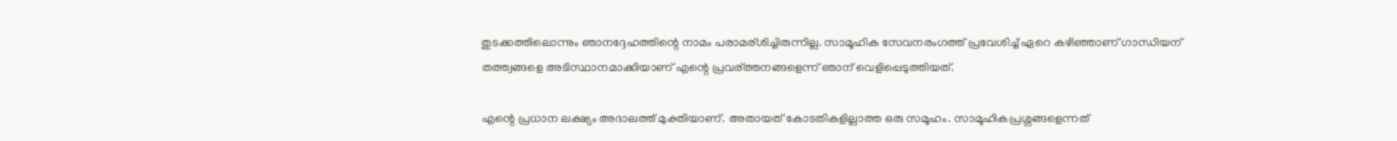തുടക്കത്തിലൊന്നും ഞാനദ്ദേഹത്തിന്റെ നാമം പരാമര്ശിച്ചിരുന്നില്ല. സാമൂഹിക സേവനരംഗത്ത് പ്രവേശിച്ച് ഏറെ കഴിഞ്ഞാണ് ഗാന്ധിയന് തത്ത്വങ്ങളെ അടിസ്ഥാനമാക്കിയാണ് എന്റെ പ്രവര്ത്തനങ്ങളെന്ന് ഞാന് വെളിപ്പെടുത്തിയത്.

എന്റെ പ്രധാന ലക്ഷ്യം അദാലത്ത് മുക്തിയാണ്. അതായത് കോടതികളില്ലാത്ത ഒരു സമൂഹം. സാമൂഹികപ്രശ്നങ്ങളെന്നത്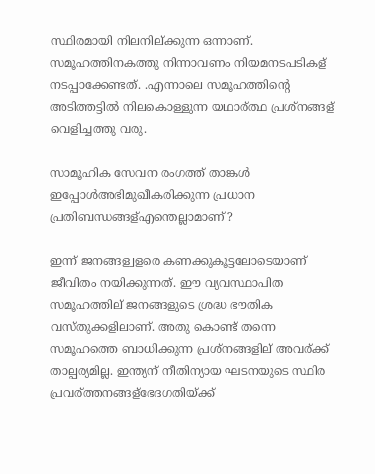സ്ഥിരമായി നിലനില്ക്കുന്ന ഒന്നാണ്. സമൂഹത്തിനകത്തു നിന്നാവണം നിയമനടപടികള് നടപ്പാക്കേണ്ടത്. .എന്നാലെ സമൂഹത്തിന്റെ അടിത്തട്ടില്‍ നിലകൊള്ളുന്ന യഥാര്ത്ഥ പ്രശ്നങ്ങള് വെളിച്ചത്തു വരു.

സാമൂഹിക സേവന രംഗത്ത് താങ്കള്‍ ഇപ്പോള്‍അഭിമുഖീകരിക്കുന്ന പ്രധാന പ്രതിബന്ധങ്ങള്എന്തെല്ലാമാണ്?

ഇന്ന് ജനങ്ങള്വളരെ കണക്കുകൂട്ടലോടെയാണ് ജീവിതം നയിക്കുന്നത്. ഈ വ്യവസ്ഥാപിത സമൂഹത്തില് ജനങ്ങളുടെ ശ്രദ്ധ ഭൗതിക വസ്തുക്കളിലാണ്. അതു കൊണ്ട് തന്നെ സമൂഹത്തെ ബാധിക്കുന്ന പ്രശ്നങ്ങളില് അവര്ക്ക് താല്പര്യമില്ല. ഇന്ത്യന് നീതിന്യായ ഘടനയുടെ സ്ഥിര പ്രവര്ത്തനങ്ങള്ഭേദഗതിയ്ക്ക്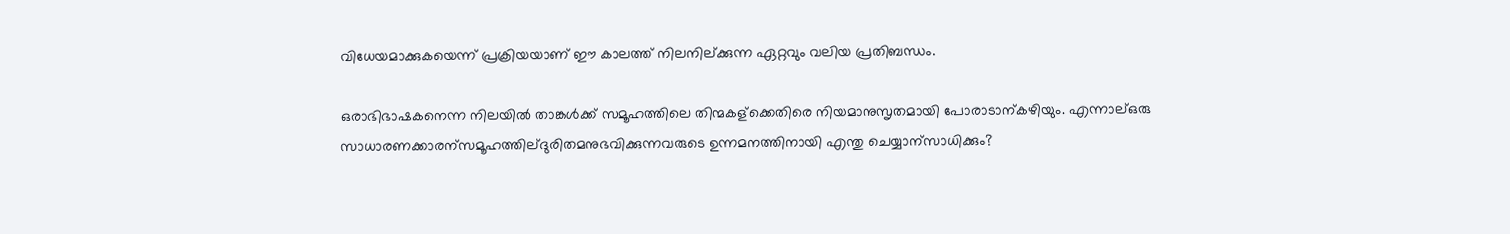വിധേയമാക്കുകയെന്ന് പ്രക്രിയയാണ് ഈ കാലത്ത് നിലനില്ക്കുന്ന ഏറ്റവും വലിയ പ്രതിബന്ധം.

ഒരാഭിഭാഷകനെന്ന നിലയില്‍ താങ്കള്‍ക്ക് സമൂഹത്തിലെ തിന്മകള്ക്കെതിരെ നിയമാനുസൃതമായി പോരാടാന്കഴിയും. എന്നാല്ഒരു സാധാരണക്കാരന്സമൂഹത്തില്ദുരിതമനുഭവിക്കുന്നവരുടെ ഉന്നമനത്തിനായി എന്തു ചെയ്യാന്സാധിക്കും?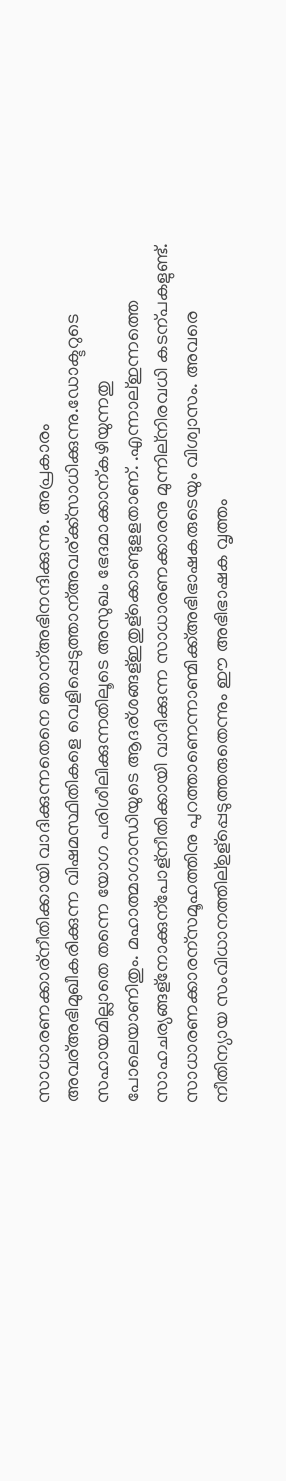സാധാരണക്കാര്നീതിക്കായി വാദിക്കുന്നതെനെ ഞാന്അഭിനന്ദിക്കുന്നു. അപ്രകാരം അവര്അഭിമുഖീകരിക്കുന്ന വിഷമസ്ഥിതികളെ വെളിപ്പെടുത്താന്അവര്ക്ക്സാധിക്കുന്നു.ഡോക്ടറുടെ സഹായമില്ലാതെ തന്നെ യോഗ പരിശീലിക്കുന്നതിലൂടെ അസുഖം ഭേദമാക്കാന്കഴിയുന്നതു പോലെയാണിതും. മഹാത്മാഗാന്ധിയുടെ ആദര്ശങ്ങള്ഇതുള്ക്കൊണ്ടുളളതാണ്. .എന്നാല്ഇന്നത്തെ സാഹചര്യങ്ങള്നോക്കുന്പോള്നീതിക്കായി വാദിക്കുന്ന സാധാരണക്കാരനു മുന്നില്നിരവധി കടന്പകളുണ്ട്. സാധാരണക്കാരന്സമൂഹത്തിനു പുറത്താണെന്നാണ്മിക്ക്അഭിഭാഷകരുടെയും വിശ്വാസം. അവരെ നീതിന്യായ സംവിധാനത്തില്ഉള്പ്പെടുത്തരുതെന്നും ഈ അഭിഭാഷക വൃത്തം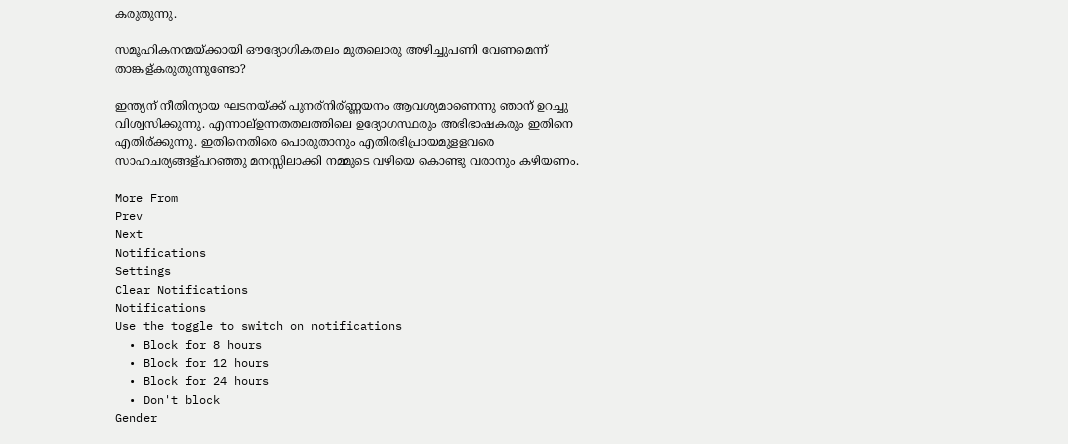കരുതുന്നു.

സമൂഹികനന്മയ്ക്കായി ഔദ്യോഗികതലം മുതലൊരു അഴിച്ചുപണി വേണമെന്ന് താങ്കള്കരുതുന്നുണ്ടോ?

ഇന്ത്യന് നീതിന്യായ ഘടനയ്ക്ക് പുനര്നിര്ണ്ണയനം ആവശ്യമാണെന്നു ഞാന് ഉറച്ചു വിശ്വസിക്കുന്നു. എന്നാല്ഉന്നതതലത്തിലെ ഉദ്യോഗസ്ഥരും അഭിഭാഷകരും ഇതിനെ എതിര്ക്കുന്നു. ഇതിനെതിരെ പൊരുതാനും എതിരഭിപ്രായമുളളവരെ സാഹചര്യങ്ങള്പറഞ്ഞു മനസ്സിലാക്കി നമ്മുടെ വഴിയെ കൊണ്ടു വരാനും കഴിയണം.

More From
Prev
Next
Notifications
Settings
Clear Notifications
Notifications
Use the toggle to switch on notifications
  • Block for 8 hours
  • Block for 12 hours
  • Block for 24 hours
  • Don't block
Gender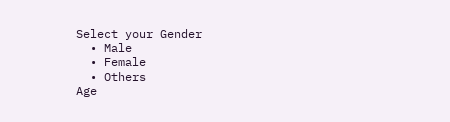Select your Gender
  • Male
  • Female
  • Others
Age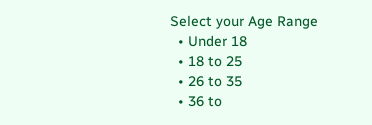Select your Age Range
  • Under 18
  • 18 to 25
  • 26 to 35
  • 36 to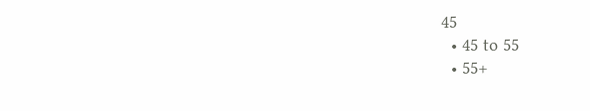45
  • 45 to 55
  • 55+